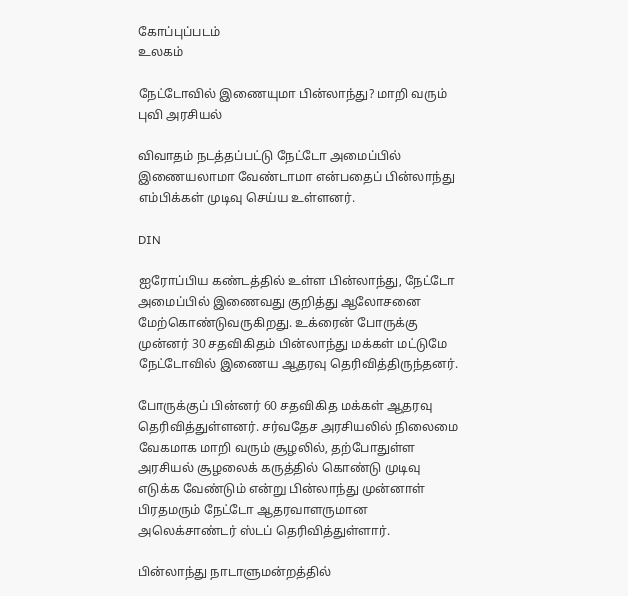கோப்புப்படம்
உலகம்

நேட்டோவில் இணையுமா பின்லாந்து? மாறி வரும் புவி அரசியல்

விவாதம் நடத்தப்பட்டு நேட்டோ அமைப்பில் இணையலாமா வேண்டாமா என்பதைப் பின்லாந்து எம்பிக்கள் முடிவு செய்ய உள்ளனர்.

DIN

ஐரோப்பிய கண்டத்தில் உள்ள பின்லாந்து, நேட்டோ அமைப்பில் இணைவது குறித்து ஆலோசனை மேற்கொண்டுவருகிறது. உக்ரைன் போருக்கு முன்னர் 30 சதவிகிதம் பின்லாந்து மக்கள் மட்டுமே நேட்டோவில் இணைய ஆதரவு தெரிவித்திருந்தனர்.

போருக்குப் பின்னர் 60 சதவிகித மக்கள் ஆதரவு தெரிவித்துள்ளனர். சர்வதேச அரசியலில் நிலைமை வேகமாக மாறி வரும் சூழலில், தற்போதுள்ள அரசியல் சூழலைக் கருத்தில் கொண்டு முடிவு எடுக்க வேண்டும் என்று பின்லாந்து முன்னாள் பிரதமரும் நேட்டோ ஆதரவாளருமான அலெக்சாண்டர் ஸ்டப் தெரிவித்துள்ளார்.

பின்லாந்து நாடாளுமன்றத்தில்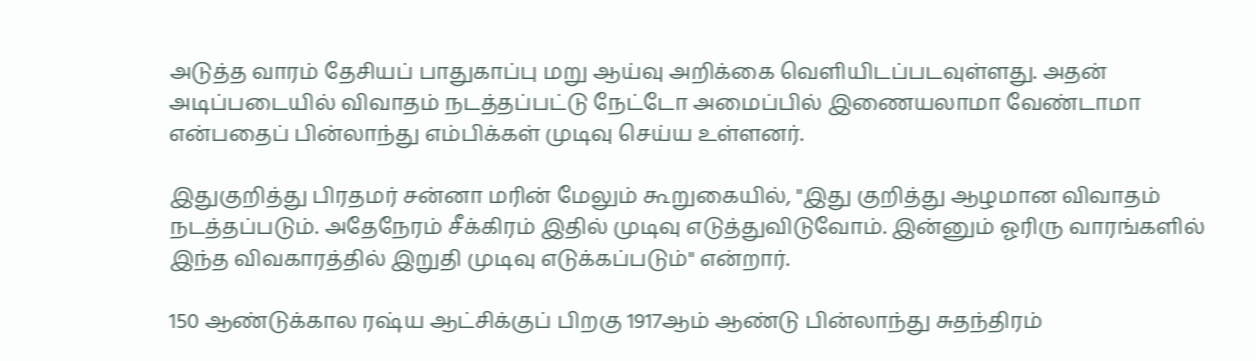அடுத்த வாரம் தேசியப் பாதுகாப்பு மறு ஆய்வு அறிக்கை வெளியிடப்படவுள்ளது. அதன் அடிப்படையில் விவாதம் நடத்தப்பட்டு நேட்டோ அமைப்பில் இணையலாமா வேண்டாமா என்பதைப் பின்லாந்து எம்பிக்கள் முடிவு செய்ய உள்ளனர்.

இதுகுறித்து பிரதமர் சன்னா மரின் மேலும் கூறுகையில், "இது குறித்து ஆழமான விவாதம் நடத்தப்படும். அதேநேரம் சீக்கிரம் இதில் முடிவு எடுத்துவிடுவோம். இன்னும் ஓரிரு வாரங்களில் இந்த விவகாரத்தில் இறுதி முடிவு எடுக்கப்படும்" என்றார்.

150 ஆண்டுக்கால ரஷ்ய ஆட்சிக்குப் பிறகு 1917ஆம் ஆண்டு பின்லாந்து சுதந்திரம்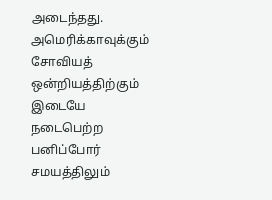அடைந்தது. அமெரிக்காவுக்கும் சோவியத் ஒன்றியத்திற்கும் இடையே நடைபெற்ற பனிப்போர் சமயத்திலும்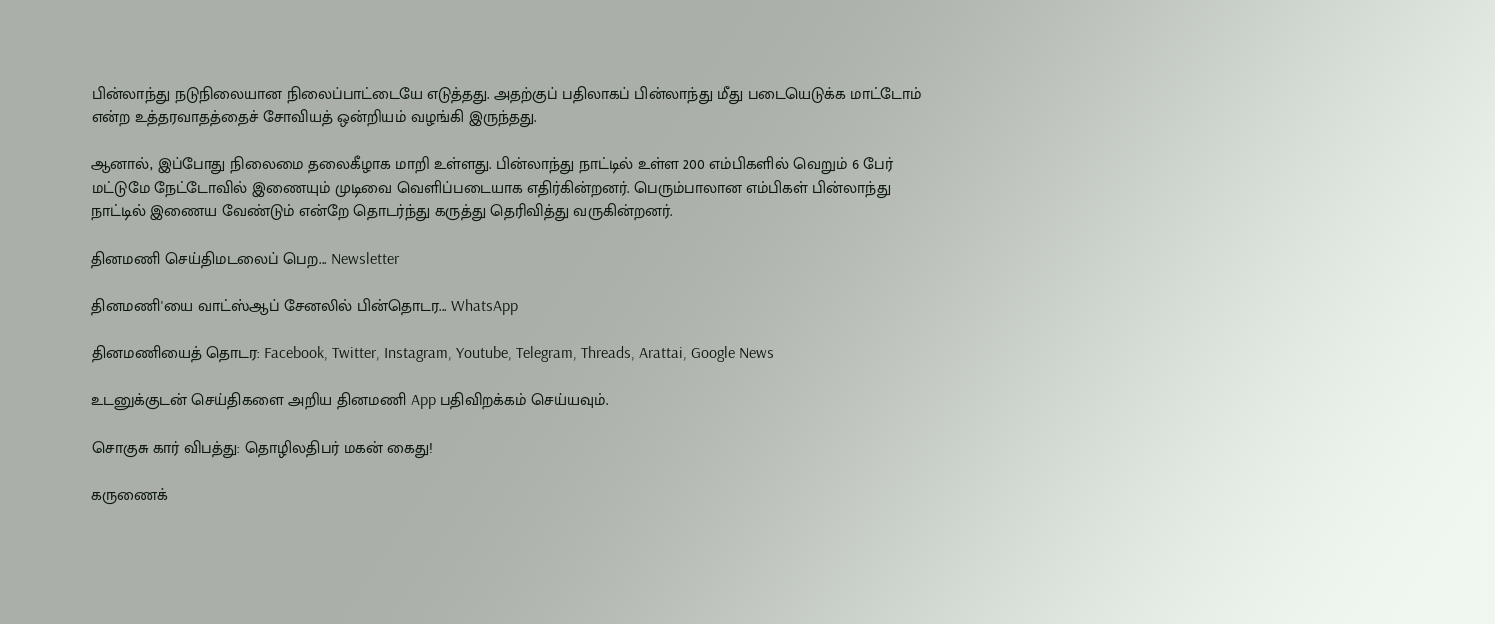பின்லாந்து நடுநிலையான நிலைப்பாட்டையே எடுத்தது. அதற்குப் பதிலாகப் பின்லாந்து மீது படையெடுக்க மாட்டோம் என்ற உத்தரவாதத்தைச் சோவியத் ஒன்றியம் வழங்கி இருந்தது.

ஆனால், இப்போது நிலைமை தலைகீழாக மாறி உள்ளது. பின்லாந்து நாட்டில் உள்ள 200 எம்பிகளில் வெறும் 6 பேர் மட்டுமே நேட்டோவில் இணையும் முடிவை வெளிப்படையாக எதிர்கின்றனர். பெரும்பாலான எம்பிகள் பின்லாந்து நாட்டில் இணைய வேண்டும் என்றே தொடர்ந்து கருத்து தெரிவித்து வருகின்றனர்.

தினமணி செய்திமடலைப் பெற... Newsletter

தினமணி'யை வாட்ஸ்ஆப் சேனலில் பின்தொடர... WhatsApp

தினமணியைத் தொடர: Facebook, Twitter, Instagram, Youtube, Telegram, Threads, Arattai, Google News

உடனுக்குடன் செய்திகளை அறிய தினமணி App பதிவிறக்கம் செய்யவும்.

சொகுசு கார் விபத்து: தொழிலதிபர் மகன் கைது!

கருணைக்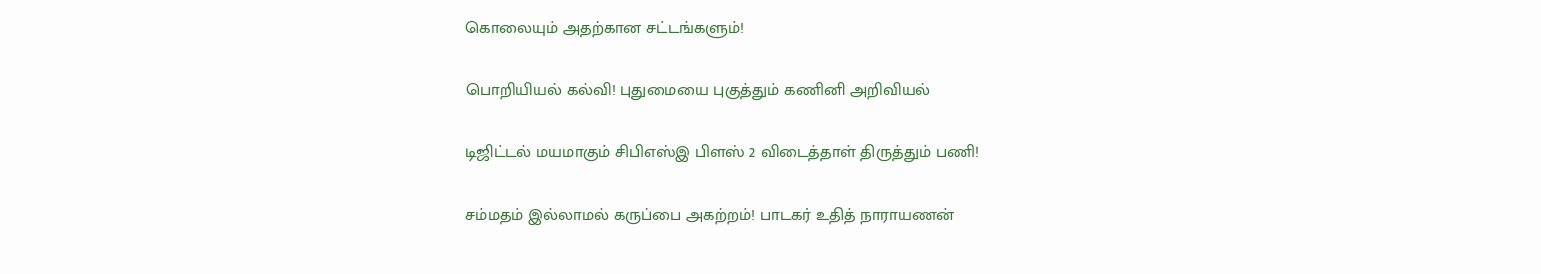கொலையும் அதற்கான சட்டங்களும்!

பொறியியல் கல்வி! புதுமையை புகுத்தும் கணினி அறிவியல்

டிஜிட்டல் மயமாகும் சிபிஎஸ்இ பிளஸ் 2 விடைத்தாள் திருத்தும் பணி!

சம்மதம் இல்லாமல் கருப்பை அகற்றம்! பாடகர் உதித் நாராயணன்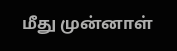மீது முன்னாள்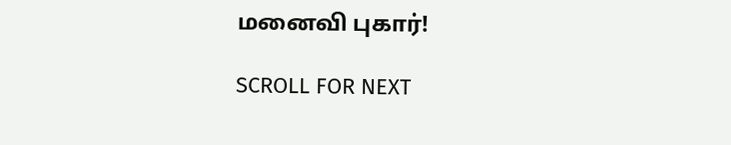மனைவி புகார்!

SCROLL FOR NEXT